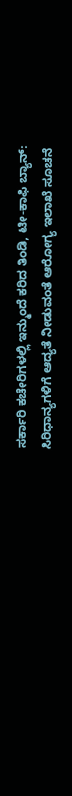ಸರ್ಕಾರಿ ಕಚೇರಿಗಳಲ್ಲಿ ಇನ್ಮುಂದೆ ಕರಿದ ತಿಂಡಿ, ಟೀ-ಕಾಫಿ ಬ್ಯಾನ್: ಸಿರಿಧಾನ್ಯಗಳಿಗೆ ಆದ್ಯತೆ ನೀಡುವಂತೆ ಆರೋಗ್ಯ ಇಲಾಖೆ ಸೂಚನೆ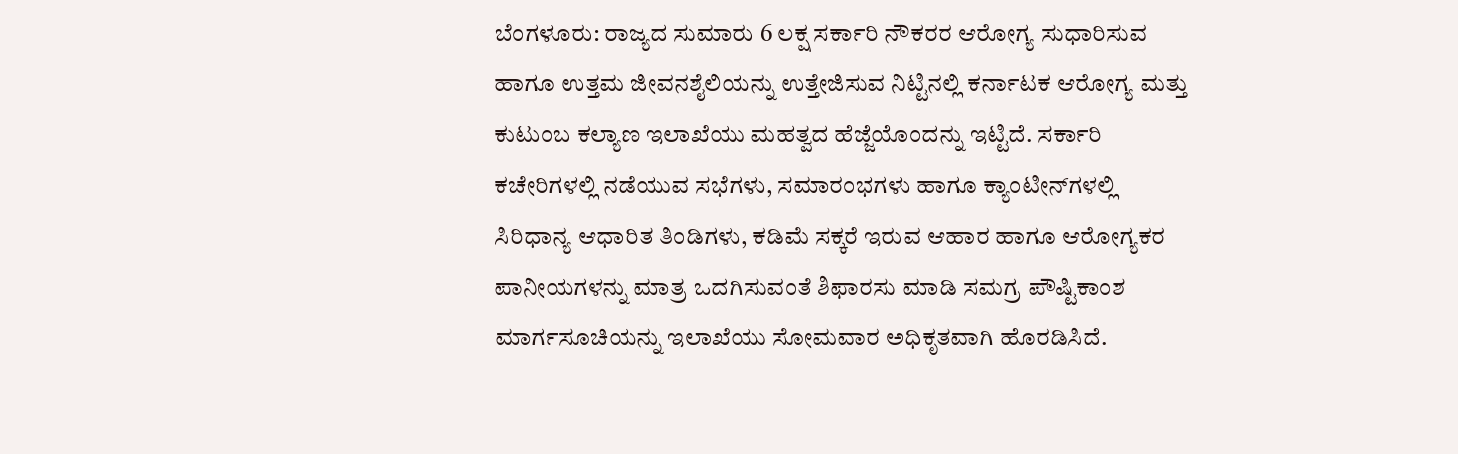ಬೆಂಗಳೂರು: ರಾಜ್ಯದ ಸುಮಾರು 6 ಲಕ್ಷ ಸರ್ಕಾರಿ ನೌಕರರ ಆರೋಗ್ಯ ಸುಧಾರಿಸುವ ಹಾಗೂ ಉತ್ತಮ ಜೀವನಶೈಲಿಯನ್ನು ಉತ್ತೇಜಿಸುವ ನಿಟ್ಟಿನಲ್ಲಿ ಕರ್ನಾಟಕ ಆರೋಗ್ಯ ಮತ್ತು ಕುಟುಂಬ ಕಲ್ಯಾಣ ಇಲಾಖೆಯು ಮಹತ್ವದ ಹೆಜ್ಜೆಯೊಂದನ್ನು ಇಟ್ಟಿದೆ. ಸರ್ಕಾರಿ ಕಚೇರಿಗಳಲ್ಲಿ ನಡೆಯುವ ಸಭೆಗಳು, ಸಮಾರಂಭಗಳು ಹಾಗೂ ಕ್ಯಾಂಟೀನ್‌ಗಳಲ್ಲಿ ಸಿರಿಧಾನ್ಯ ಆಧಾರಿತ ತಿಂಡಿಗಳು, ಕಡಿಮೆ ಸಕ್ಕರೆ ಇರುವ ಆಹಾರ ಹಾಗೂ ಆರೋಗ್ಯಕರ ಪಾನೀಯಗಳನ್ನು ಮಾತ್ರ ಒದಗಿಸುವಂತೆ ಶಿಫಾರಸು ಮಾಡಿ ಸಮಗ್ರ ಪೌಷ್ಟಿಕಾಂಶ ಮಾರ್ಗಸೂಚಿಯನ್ನು ಇಲಾಖೆಯು ಸೋಮವಾರ ಅಧಿಕೃತವಾಗಿ ಹೊರಡಿಸಿದೆ.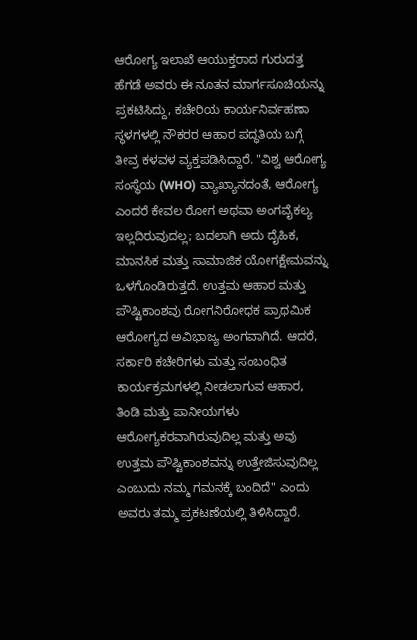ಆರೋಗ್ಯ ಇಲಾಖೆ ಆಯುಕ್ತರಾದ ಗುರುದತ್ತ ಹೆಗಡೆ ಅವರು ಈ ನೂತನ ಮಾರ್ಗಸೂಚಿಯನ್ನು ಪ್ರಕಟಿಸಿದ್ದು, ಕಚೇರಿಯ ಕಾರ್ಯನಿರ್ವಹಣಾ ಸ್ಥಳಗಳಲ್ಲಿ ನೌಕರರ ಆಹಾರ ಪದ್ಧತಿಯ ಬಗ್ಗೆ ತೀವ್ರ ಕಳವಳ ವ್ಯಕ್ತಪಡಿಸಿದ್ದಾರೆ. "ವಿಶ್ವ ಆರೋಗ್ಯ ಸಂಸ್ಥೆಯ (WHO) ವ್ಯಾಖ್ಯಾನದಂತೆ, ಆರೋಗ್ಯ ಎಂದರೆ ಕೇವಲ ರೋಗ ಅಥವಾ ಅಂಗವೈಕಲ್ಯ ಇಲ್ಲದಿರುವುದಲ್ಲ; ಬದಲಾಗಿ ಅದು ದೈಹಿಕ, ಮಾನಸಿಕ ಮತ್ತು ಸಾಮಾಜಿಕ ಯೋಗಕ್ಷೇಮವನ್ನು ಒಳಗೊಂಡಿರುತ್ತದೆ. ಉತ್ತಮ ಆಹಾರ ಮತ್ತು ಪೌಷ್ಟಿಕಾಂಶವು ರೋಗನಿರೋಧಕ ಪ್ರಾಥಮಿಕ ಆರೋಗ್ಯದ ಅವಿಭಾಜ್ಯ ಅಂಗವಾಗಿದೆ. ಆದರೆ, ಸರ್ಕಾರಿ ಕಚೇರಿಗಳು ಮತ್ತು ಸಂಬಂಧಿತ ಕಾರ್ಯಕ್ರಮಗಳಲ್ಲಿ ನೀಡಲಾಗುವ ಆಹಾರ, ತಿಂಡಿ ಮತ್ತು ಪಾನೀಯಗಳು ಆರೋಗ್ಯಕರವಾಗಿರುವುದಿಲ್ಲ ಮತ್ತು ಅವು ಉತ್ತಮ ಪೌಷ್ಟಿಕಾಂಶವನ್ನು ಉತ್ತೇಜಿಸುವುದಿಲ್ಲ ಎಂಬುದು ನಮ್ಮ ಗಮನಕ್ಕೆ ಬಂದಿದೆ" ಎಂದು ಅವರು ತಮ್ಮ ಪ್ರಕಟಣೆಯಲ್ಲಿ ತಿಳಿಸಿದ್ದಾರೆ.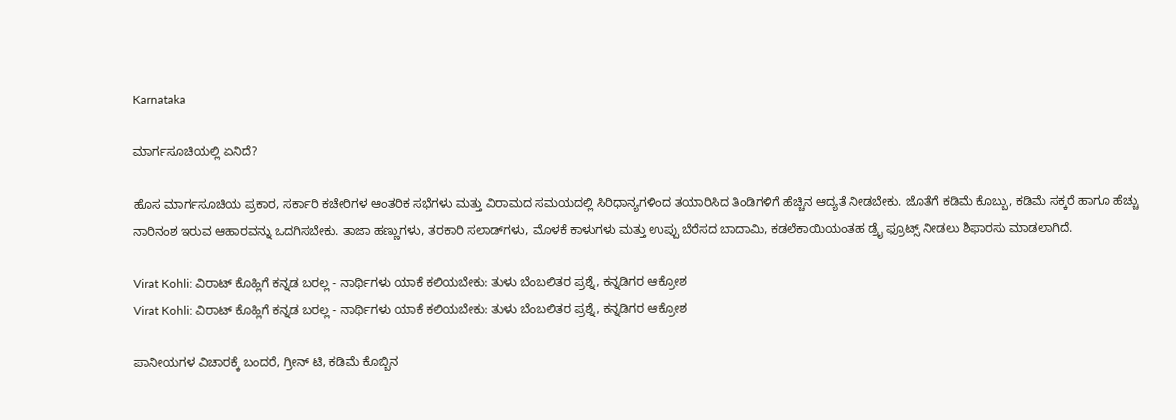Karnataka

ಮಾರ್ಗಸೂಚಿಯಲ್ಲಿ ಏನಿದೆ?

ಹೊಸ ಮಾರ್ಗಸೂಚಿಯ ಪ್ರಕಾರ, ಸರ್ಕಾರಿ ಕಚೇರಿಗಳ ಆಂತರಿಕ ಸಭೆಗಳು ಮತ್ತು ವಿರಾಮದ ಸಮಯದಲ್ಲಿ ಸಿರಿಧಾನ್ಯಗಳಿಂದ ತಯಾರಿಸಿದ ತಿಂಡಿಗಳಿಗೆ ಹೆಚ್ಚಿನ ಆದ್ಯತೆ ನೀಡಬೇಕು. ಜೊತೆಗೆ ಕಡಿಮೆ ಕೊಬ್ಬು, ಕಡಿಮೆ ಸಕ್ಕರೆ ಹಾಗೂ ಹೆಚ್ಚು ನಾರಿನಂಶ ಇರುವ ಆಹಾರವನ್ನು ಒದಗಿಸಬೇಕು. ತಾಜಾ ಹಣ್ಣುಗಳು, ತರಕಾರಿ ಸಲಾಡ್‌ಗಳು, ಮೊಳಕೆ ಕಾಳುಗಳು ಮತ್ತು ಉಪ್ಪು ಬೆರೆಸದ ಬಾದಾಮಿ, ಕಡಲೆಕಾಯಿಯಂತಹ ಡ್ರೈ ಫ್ರೂಟ್ಸ್ ನೀಡಲು ಶಿಫಾರಸು ಮಾಡಲಾಗಿದೆ.

Virat Kohli: ವಿರಾಟ್ ಕೊಹ್ಲಿಗೆ ಕನ್ನಡ ಬರಲ್ಲ - ನಾರ್ಥಿಗಳು ಯಾಕೆ ಕಲಿಯಬೇಕು: ತುಳು ಬೆಂಬಲಿತರ ಪ್ರಶ್ನೆ, ಕನ್ನಡಿಗರ ಆಕ್ರೋಶ
Virat Kohli: ವಿರಾಟ್ ಕೊಹ್ಲಿಗೆ ಕನ್ನಡ ಬರಲ್ಲ - ನಾರ್ಥಿಗಳು ಯಾಕೆ ಕಲಿಯಬೇಕು: ತುಳು ಬೆಂಬಲಿತರ ಪ್ರಶ್ನೆ, ಕನ್ನಡಿಗರ ಆಕ್ರೋಶ

ಪಾನೀಯಗಳ ವಿಚಾರಕ್ಕೆ ಬಂದರೆ, ಗ್ರೀನ್‌ ಟಿ, ಕಡಿಮೆ ಕೊಬ್ಬಿನ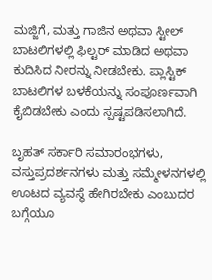ಮಜ್ಜಿಗೆ, ಮತ್ತು ಗಾಜಿನ ಅಥವಾ ಸ್ಟೀಲ್ ಬಾಟಲಿಗಳಲ್ಲಿ ಫಿಲ್ಟರ್ ಮಾಡಿದ ಅಥವಾ ಕುದಿಸಿದ ನೀರನ್ನು ನೀಡಬೇಕು. ಪ್ಲಾಸ್ಟಿಕ್ ಬಾಟಲಿಗಳ ಬಳಕೆಯನ್ನು ಸಂಪೂರ್ಣವಾಗಿ ಕೈಬಿಡಬೇಕು ಎಂದು ಸ್ಪಷ್ಟಪಡಿಸಲಾಗಿದೆ.

ಬೃಹತ್ ಸರ್ಕಾರಿ ಸಮಾರಂಭಗಳು, ವಸ್ತುಪ್ರದರ್ಶನಗಳು ಮತ್ತು ಸಮ್ಮೇಳನಗಳಲ್ಲಿ ಊಟದ ವ್ಯವಸ್ಥೆ ಹೇಗಿರಬೇಕು ಎಂಬುದರ ಬಗ್ಗೆಯೂ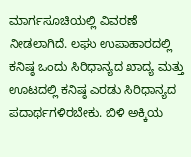ಮಾರ್ಗಸೂಚಿಯಲ್ಲಿ ವಿವರಣೆ ನೀಡಲಾಗಿದೆ. ಲಘು ಉಪಾಹಾರದಲ್ಲಿ ಕನಿಷ್ಠ ಒಂದು ಸಿರಿಧಾನ್ಯದ ಖಾದ್ಯ ಮತ್ತು ಊಟದಲ್ಲಿ ಕನಿಷ್ಠ ಎರಡು ಸಿರಿಧಾನ್ಯದ ಪದಾರ್ಥಗಳಿರಬೇಕು. ಬಿಳಿ ಅಕ್ಕಿಯ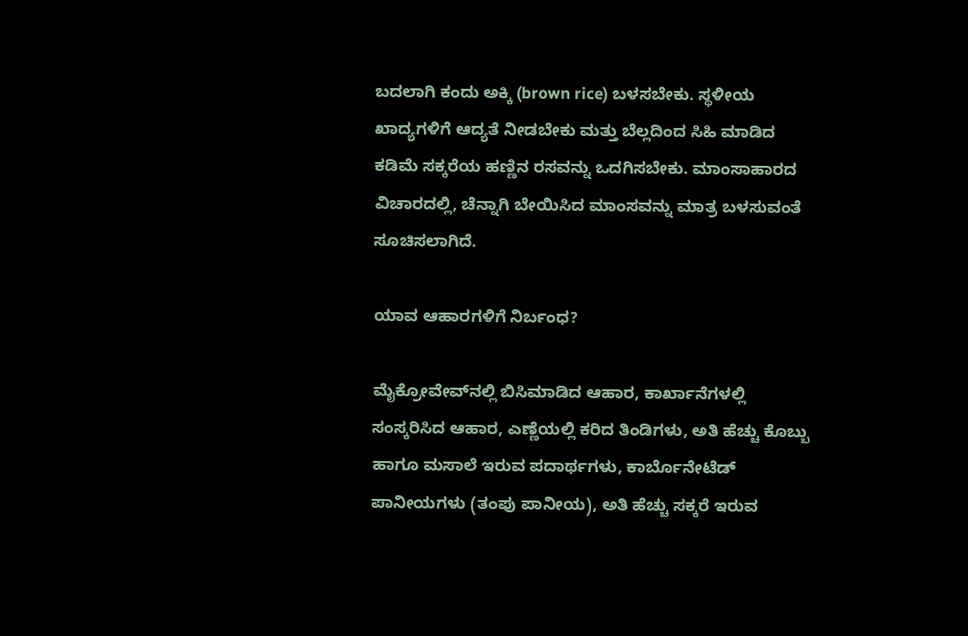ಬದಲಾಗಿ ಕಂದು ಅಕ್ಕಿ (brown rice) ಬಳಸಬೇಕು. ಸ್ಥಳೀಯ ಖಾದ್ಯಗಳಿಗೆ ಆದ್ಯತೆ ನೀಡಬೇಕು ಮತ್ತು ಬೆಲ್ಲದಿಂದ ಸಿಹಿ ಮಾಡಿದ ಕಡಿಮೆ ಸಕ್ಕರೆಯ ಹಣ್ಣಿನ ರಸವನ್ನು ಒದಗಿಸಬೇಕು. ಮಾಂಸಾಹಾರದ ವಿಚಾರದಲ್ಲಿ, ಚೆನ್ನಾಗಿ ಬೇಯಿಸಿದ ಮಾಂಸವನ್ನು ಮಾತ್ರ ಬಳಸುವಂತೆ ಸೂಚಿಸಲಾಗಿದೆ.

ಯಾವ ಆಹಾರಗಳಿಗೆ ನಿರ್ಬಂಧ?

ಮೈಕ್ರೋವೇವ್‌ನಲ್ಲಿ ಬಿಸಿಮಾಡಿದ ಆಹಾರ, ಕಾರ್ಖಾನೆಗಳಲ್ಲಿ ಸಂಸ್ಕರಿಸಿದ ಆಹಾರ, ಎಣ್ಣೆಯಲ್ಲಿ ಕರಿದ ತಿಂಡಿಗಳು, ಅತಿ ಹೆಚ್ಚು ಕೊಬ್ಬು ಹಾಗೂ ಮಸಾಲೆ ಇರುವ ಪದಾರ್ಥಗಳು, ಕಾರ್ಬೊನೇಟೆಡ್ ಪಾನೀಯಗಳು (ತಂಪು ಪಾನೀಯ), ಅತಿ ಹೆಚ್ಚು ಸಕ್ಕರೆ ಇರುವ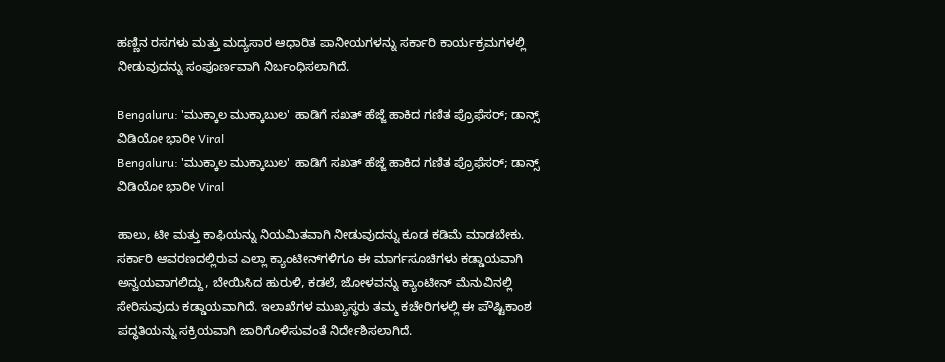ಹಣ್ಣಿನ ರಸಗಳು ಮತ್ತು ಮದ್ಯಸಾರ ಆಧಾರಿತ ಪಾನೀಯಗಳನ್ನು ಸರ್ಕಾರಿ ಕಾರ್ಯಕ್ರಮಗಳಲ್ಲಿ ನೀಡುವುದನ್ನು ಸಂಪೂರ್ಣವಾಗಿ ನಿರ್ಬಂಧಿಸಲಾಗಿದೆ.

Bengaluru: 'ಮುಕ್ಕಾಲ ಮುಕ್ಕಾಬುಲ' ಹಾಡಿಗೆ ಸಖತ್ ಹೆಜ್ಜೆ ಹಾಕಿದ ಗಣಿತ ಪ್ರೊಫೆಸರ್; ಡಾನ್ಸ್ ವಿಡಿಯೋ ಭಾರೀ Viral
Bengaluru: 'ಮುಕ್ಕಾಲ ಮುಕ್ಕಾಬುಲ' ಹಾಡಿಗೆ ಸಖತ್ ಹೆಜ್ಜೆ ಹಾಕಿದ ಗಣಿತ ಪ್ರೊಫೆಸರ್; ಡಾನ್ಸ್ ವಿಡಿಯೋ ಭಾರೀ Viral

ಹಾಲು, ಟೀ ಮತ್ತು ಕಾಫಿಯನ್ನು ನಿಯಮಿತವಾಗಿ ನೀಡುವುದನ್ನು ಕೂಡ ಕಡಿಮೆ ಮಾಡಬೇಕು. ಸರ್ಕಾರಿ ಆವರಣದಲ್ಲಿರುವ ಎಲ್ಲಾ ಕ್ಯಾಂಟೀನ್‌ಗಳಿಗೂ ಈ ಮಾರ್ಗಸೂಚಿಗಳು ಕಡ್ಡಾಯವಾಗಿ ಅನ್ವಯವಾಗಲಿದ್ದು, ಬೇಯಿಸಿದ ಹುರುಳಿ, ಕಡಲೆ, ಜೋಳವನ್ನು ಕ್ಯಾಂಟೀನ್ ಮೆನುವಿನಲ್ಲಿ ಸೇರಿಸುವುದು ಕಡ್ಡಾಯವಾಗಿದೆ. ಇಲಾಖೆಗಳ ಮುಖ್ಯಸ್ಥರು ತಮ್ಮ ಕಚೇರಿಗಳಲ್ಲಿ ಈ ಪೌಷ್ಟಿಕಾಂಶ ಪದ್ಧತಿಯನ್ನು ಸಕ್ರಿಯವಾಗಿ ಜಾರಿಗೊಳಿಸುವಂತೆ ನಿರ್ದೇಶಿಸಲಾಗಿದೆ.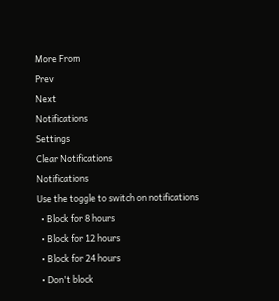More From
Prev
Next
Notifications
Settings
Clear Notifications
Notifications
Use the toggle to switch on notifications
  • Block for 8 hours
  • Block for 12 hours
  • Block for 24 hours
  • Don't block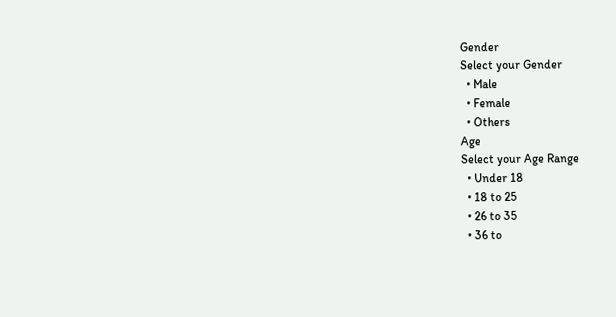Gender
Select your Gender
  • Male
  • Female
  • Others
Age
Select your Age Range
  • Under 18
  • 18 to 25
  • 26 to 35
  • 36 to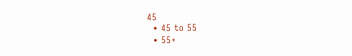45
  • 45 to 55
  • 55+